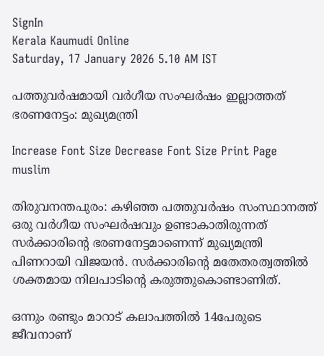SignIn
Kerala Kaumudi Online
Saturday, 17 January 2026 5.10 AM IST

പത്തുവർഷമായി വർഗീയ സംഘർഷം ഇല്ലാത്തത് ഭരണനേട്ടം: മുഖ്യമന്ത്രി

Increase Font Size Decrease Font Size Print Page
muslim

തിരുവനന്തപുരം: കഴിഞ്ഞ പത്തുവർഷം സംസ്ഥാനത്ത് ഒരു വർഗീയ സംഘർഷവും ഉണ്ടാകാതിരുന്നത് സർക്കാരിന്റെ ഭരണനേട്ടമാണെന്ന് മുഖ്യമന്ത്രി പിണറായി വിജയൻ. സർക്കാരിന്റെ മതേതരത്വത്തിൽ ശക്തമായ നിലപാടിന്റെ കരുത്തുകൊണ്ടാണിത്.

ഒന്നും രണ്ടും മാറാട് കലാപത്തിൽ 14പേരുടെ ജീവനാണ്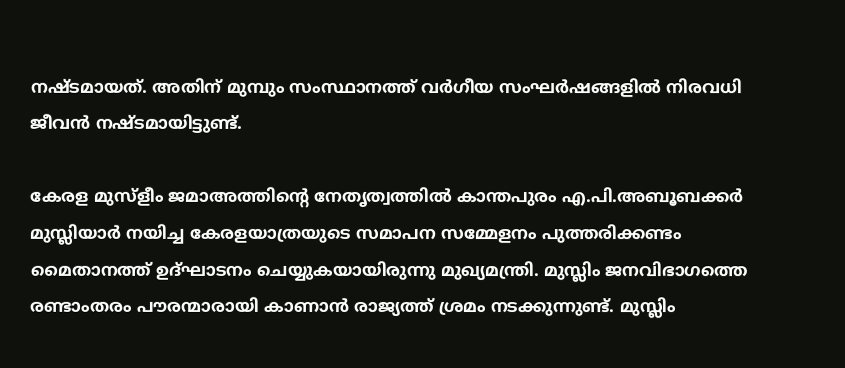നഷ്ടമായത്. അതിന് മുമ്പും സംസ്ഥാനത്ത് വർഗീയ സംഘർഷങ്ങളിൽ നിരവധി ജീവൻ നഷ്ടമായിട്ടുണ്ട്.

കേരള മുസ്ളീം ജമാഅത്തിന്റെ നേതൃത്വത്തിൽ കാന്തപുരം എ.പി.അബൂബക്കർ മുസ്ലിയാർ നയിച്ച കേരളയാത്രയുടെ സമാപന സമ്മേളനം പുത്തരിക്കണ്ടം മൈതാനത്ത് ഉദ്ഘാടനം ചെയ്യുകയായിരുന്നു മുഖ്യമന്ത്രി. മുസ്ലിം ജനവിഭാഗത്തെ രണ്ടാംതരം പൗരന്മാരായി കാണാൻ രാജ്യത്ത് ശ്രമം നടക്കുന്നുണ്ട്. മുസ്ലിം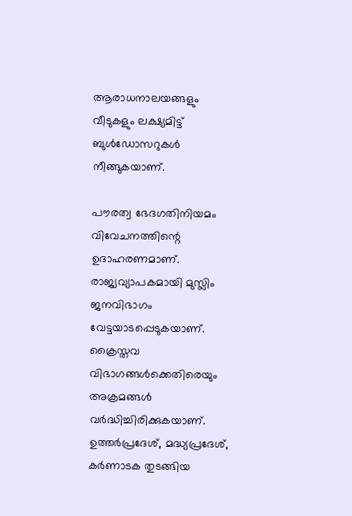ആരാധനാലയങ്ങളും വീടുകളും ലക്ഷ്യമിട്ട് ബുൾഡോസറുകൾ നീങ്ങുകയാണ്.

പൗരത്വ ഭേദഗതിനിയമം വിവേചനത്തിന്റെ ഉദാഹരണമാണ്. രാജ്യവ്യാപകമായി മുസ്ലിം ജനവിഭാഗം വേട്ടയാടപ്പെടുകയാണ്. ക്രൈസ്തവ വിഭാഗങ്ങൾക്കെതിരെയും അക്രമങ്ങൾ വർദ്ധിച്ചിരിക്കുകയാണ്. ഉത്തർപ്രദേശ്, മദ്ധ്യപ്രദേശ്, കർണാടക തുടങ്ങിയ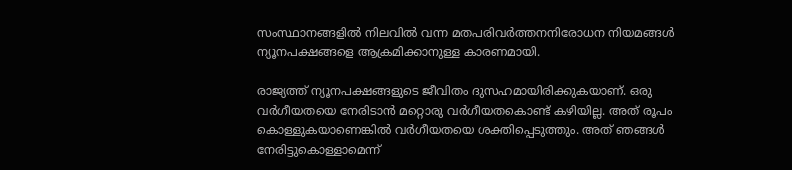സംസ്ഥാനങ്ങളിൽ നിലവിൽ വന്ന മതപരിവർത്തനനിരോധന നിയമങ്ങൾ ന്യൂനപക്ഷങ്ങളെ ആക്രമിക്കാനുള്ള കാരണമായി.

രാജ്യത്ത് ന്യൂനപക്ഷങ്ങളുടെ ജീവിതം ദുസഹമായിരിക്കുകയാണ്. ഒരു വർഗീയതയെ നേരിടാൻ മറ്റൊരു വർഗീയതകൊണ്ട് കഴിയില്ല. അത് രൂപം കൊള്ളുകയാണെങ്കിൽ വർഗീയതയെ ശക്തിപ്പെടുത്തും. അത് ഞങ്ങൾ നേരിട്ടുകൊള്ളാമെന്ന്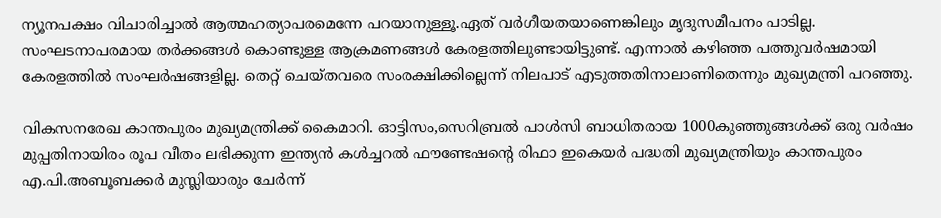ന്യൂനപക്ഷം വിചാരിച്ചാൽ ആത്മഹത്യാപരമെന്നേ പറയാനുള്ളൂ.ഏത് വർഗീയതയാണെങ്കിലും മൃദുസമീപനം പാടില്ല. സംഘടനാപരമായ തർക്കങ്ങൾ കൊണ്ടുള്ള ആക്രമണങ്ങൾ കേരളത്തിലുണ്ടായിട്ടുണ്ട്. എന്നാൽ കഴിഞ്ഞ പത്തുവർഷമായി കേരളത്തിൽ സംഘർഷങ്ങളില്ല. തെറ്റ് ചെയ്തവരെ സംരക്ഷിക്കില്ലെന്ന് നിലപാട് എടുത്തതിനാലാണിതെന്നും മുഖ്യമന്ത്രി പറഞ്ഞു.

വികസനരേഖ കാന്തപുരം മുഖ്യമന്ത്രിക്ക് കൈമാറി. ഓട്ടിസം,സെറിബ്രൽ പാൾസി ബാധിതരായ 1000കുഞ്ഞുങ്ങൾക്ക് ഒരു വർഷം മുപ്പതിനായിരം രൂപ വീതം ലഭിക്കുന്ന ഇന്ത്യൻ കൾച്ചറൽ ഫൗണ്ടേഷന്റെ രിഫാ ഇകെയർ പദ്ധതി മുഖ്യമന്ത്രിയും കാന്തപുരം എ.പി.അബൂബക്കർ മുസ്ലിയാരും ചേർന്ന്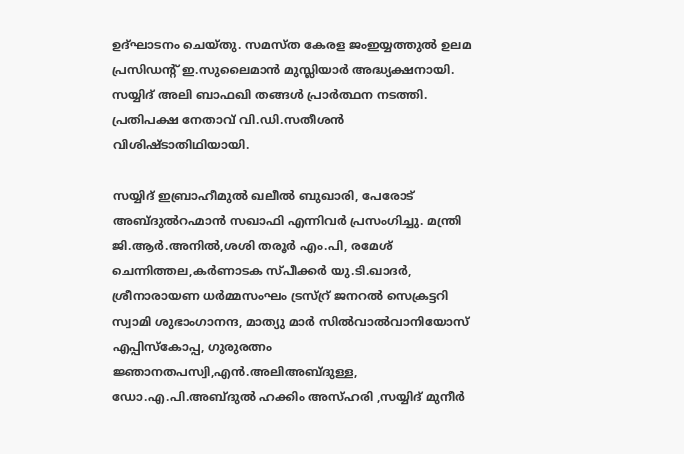ഉദ്ഘാടനം ചെയ്തു. സമസ്ത കേരള ജംഇയ്യത്തുൽ ഉലമ പ്രസിഡന്റ് ഇ.സുലൈമാൻ മുസ്ലിയാർ അദ്ധ്യക്ഷനായി. സയ്യിദ് അലി ബാഫഖി തങ്ങൾ പ്രാർത്ഥന നടത്തി. പ്രതിപക്ഷ നേതാവ് വി.ഡി.സതീശൻ വിശിഷ്ടാതിഥിയായി.

സയ്യിദ് ഇബ്രാഹീമുൽ ഖലീൽ ബുഖാരി, പേരോട് അബ്ദുൽറഹ്മാൻ സഖാഫി എന്നിവർ പ്രസംഗിച്ചു. മന്ത്രി ജി.ആർ.അനിൽ,ശശി തരൂർ എം.പി, രമേശ് ചെന്നിത്തല,കർണാടക സ്പീക്കർ യു.ടി.ഖാദർ, ശ്രീനാരായണ ധർമ്മസംഘം ട്രസ്റ്ര് ജനറൽ സെക്രട്ടറി സ്വാമി ശുഭാംഗാനന്ദ, മാത്യു മാർ സിൽവാൽവാനിയോസ് എപ്പിസ്‌കോപ്പ, ഗുരുരത്നം ജ്ഞാനതപസ്വി,എൻ.അലിഅബ്ദുള്ള,
ഡോ.എ.പി.അബ്ദുൽ ഹക്കിം അസ്ഹരി ,സയ്യിദ് മുനീർ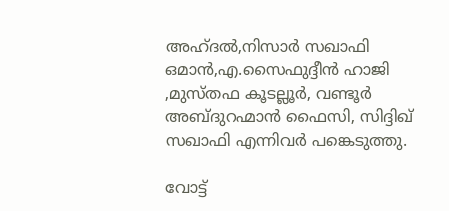അഹ്ദൽ,നിസാർ സഖാഫി ഒമാൻ,എ.സൈഫുദ്ദീൻ ഹാജി ,മുസ്തഫ കൂടല്ലൂർ, വണ്ടൂർ അബ്ദുറഹ്മാൻ ഫൈസി, സിദ്ദിഖ് സഖാഫി എന്നിവർ പങ്കെടുത്തു.

വോട്ട്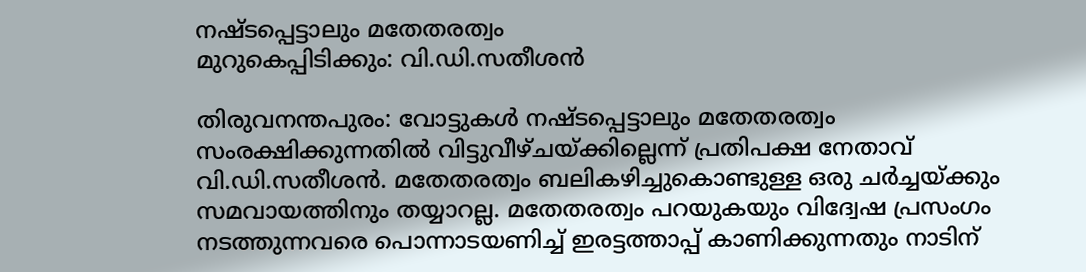നഷ്ടപ്പെട്ടാലും മതേതരത്വം
മുറുകെപ്പിടിക്കും: വി.ഡി.സതീശൻ

തിരുവനന്തപുരം: വോട്ടുകൾ നഷ്ടപ്പെട്ടാലും മതേതരത്വം സംരക്ഷിക്കുന്നതിൽ വിട്ടുവീഴ്ചയ്ക്കില്ലെന്ന് പ്രതിപക്ഷ നേതാവ് വി.ഡി.സതീശൻ. മതേതരത്വം ബലികഴിച്ചുകൊണ്ടുള്ള ഒരു ചർച്ചയ്ക്കും സമവായത്തിനും തയ്യാറല്ല. മതേതരത്വം പറയുകയും വിദ്വേഷ പ്രസംഗം നടത്തുന്നവരെ പൊന്നാടയണിച്ച് ഇരട്ടത്താപ്പ് കാണിക്കുന്നതും നാടിന്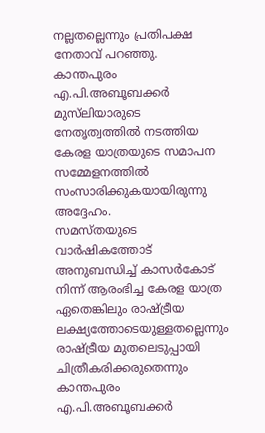നല്ലതല്ലെന്നും പ്രതിപക്ഷ നേതാവ് പറഞ്ഞു.
കാന്തപുരം എ.പി.അബൂബക്കർ മുസ്‌ലിയാരുടെ നേതൃത്വത്തിൽ നടത്തിയ കേരള യാത്രയുടെ സമാപന സമ്മേളനത്തിൽ സംസാരിക്കുകയായിരുന്നു അദ്ദേഹം.
സമസ്തയുടെ വാർഷികത്തോട് അനുബന്ധിച്ച് കാസർകോട് നിന്ന് ആരംഭിച്ച കേരള യാത്ര ഏതെങ്കിലും രാഷ്ട്രീയ ലക്ഷ്യത്തോടെയുള്ളതല്ലെന്നും രാഷ്ട്രീയ മുതലെടുപ്പായി ചിത്രീകരിക്കരുതെന്നും കാന്തപുരം എ.പി.അബൂബക്കർ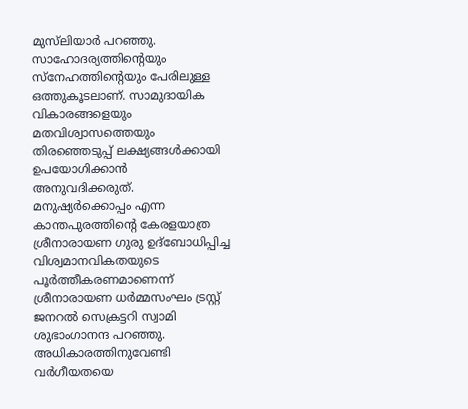മുസ്‌ലിയാർ പറഞ്ഞു. സാഹോദര്യത്തിന്റെയും സ്നേഹത്തിന്റെയും പേരിലുള്ള ഒത്തുകൂടലാണ്. സാമുദായിക വികാരങ്ങളെയും മതവിശ്വാസത്തെയും തിരഞ്ഞെടുപ്പ് ലക്ഷ്യങ്ങൾക്കായി ഉപയോഗിക്കാൻ അനുവദിക്കരുത്.
മനുഷ്യർക്കൊപ്പം എന്ന കാന്തപുരത്തിന്റെ കേരളയാത്ര ശ്രീനാരായണ ഗുരു ഉദ്ബോധിപ്പിച്ച വിശ്വമാനവികതയുടെ പൂർത്തീകരണമാണെന്ന് ശ്രീനാരായണ ധർമ്മസംഘം ട്രസ്റ്റ് ജനറൽ സെക്രട്ടറി സ്വാമി ശുഭാംഗാനന്ദ പറഞ്ഞു. അധികാരത്തിനുവേണ്ടി വർഗീയതയെ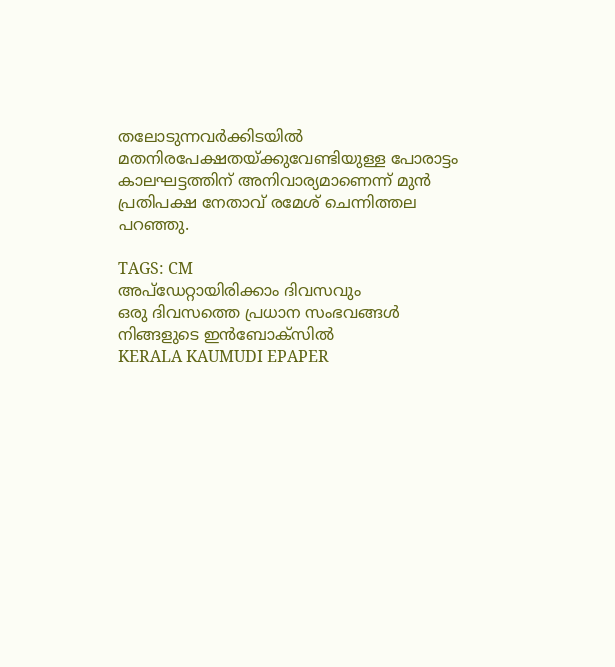തലോടുന്നവർക്കിടയിൽ മതനിരപേക്ഷതയ്ക്കുവേണ്ടിയുള്ള പോരാട്ടം കാലഘട്ടത്തിന് അനിവാര്യമാണെന്ന് മുൻ പ്രതിപക്ഷ നേതാവ് രമേശ് ചെന്നിത്തല പറഞ്ഞു.

TAGS: CM
അപ്ഡേറ്റായിരിക്കാം ദിവസവും
ഒരു ദിവസത്തെ പ്രധാന സംഭവങ്ങൾ നിങ്ങളുടെ ഇൻബോക്സിൽ
KERALA KAUMUDI EPAPER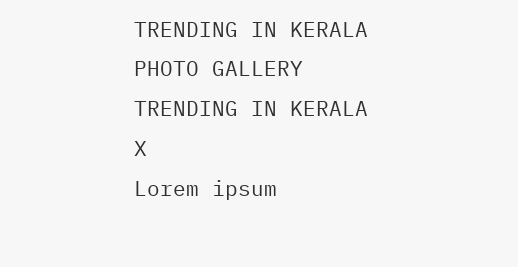TRENDING IN KERALA
PHOTO GALLERY
TRENDING IN KERALA
X
Lorem ipsum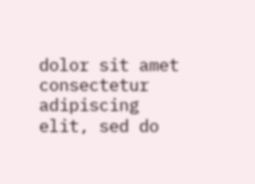dolor sit amet
consectetur adipiscing elit, sed do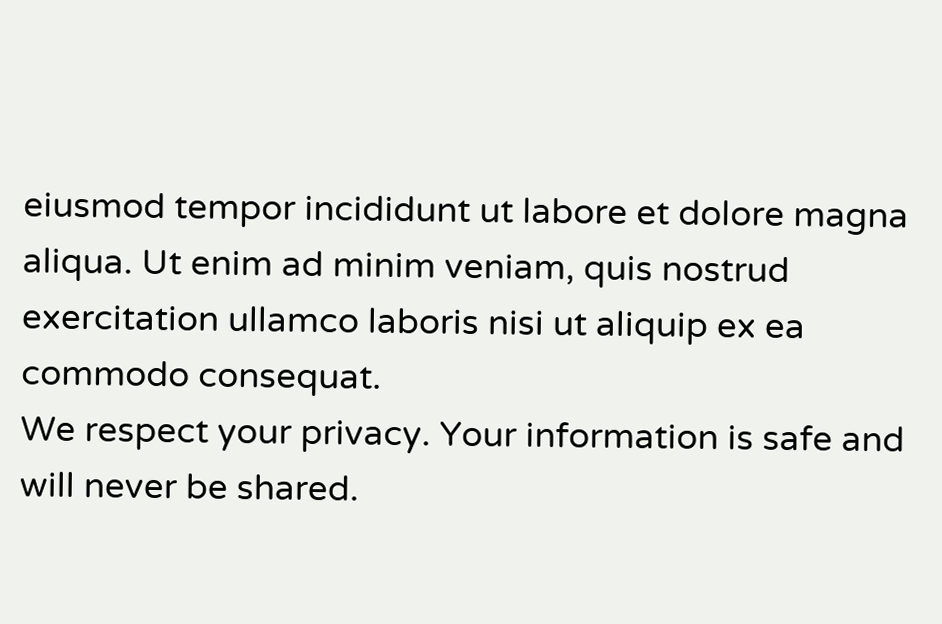eiusmod tempor incididunt ut labore et dolore magna aliqua. Ut enim ad minim veniam, quis nostrud exercitation ullamco laboris nisi ut aliquip ex ea commodo consequat.
We respect your privacy. Your information is safe and will never be shared.